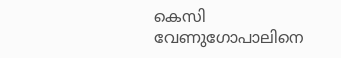കെസി വേണുഗോപാലിനെ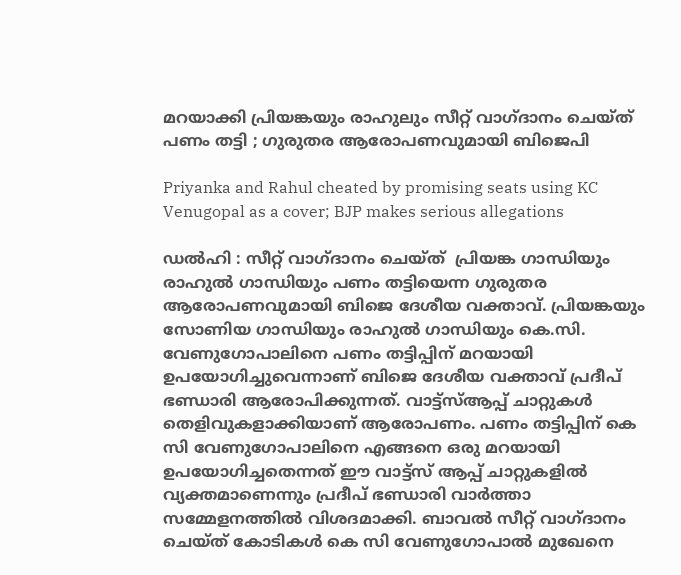മറയാക്കി പ്രിയങ്കയും രാഹുലും സീറ്റ് വാഗ്ദാനം ചെയ്ത് പണം തട്ടി ; ഗുരുതര ആരോപണവുമായി ബിജെപി

Priyanka and Rahul cheated by promising seats using KC Venugopal as a cover; BJP makes serious allegations

ഡൽഹി : സീറ്റ് വാഗ്ദാനം ചെയ്ത്  പ്രിയങ്ക ഗാന്ധിയും രാഹുൽ ഗാന്ധിയും പണം തട്ടിയെന്ന ഗുരുതര ആരോപണവുമായി ബിജെ ദേശീയ വക്താവ്. പ്രിയങ്കയും സോണിയ ഗാന്ധിയും രാഹുൽ ഗാന്ധിയും കെ.സി. വേണുഗോപാലിനെ പണം തട്ടിപ്പിന് മറയായി ഉപയോഗിച്ചുവെന്നാണ് ബിജെ ദേശീയ വക്താവ് പ്രദീപ് ഭണ്ഡാരി ആരോപിക്കുന്നത്. വാട്ട്‌സ്ആപ്പ് ചാറ്റുകൾ തെളിവുകളാക്കിയാണ് ആരോപണം. പണം തട്ടിപ്പിന് കെ സി വേണുഗോപാലിനെ എങ്ങനെ ഒരു മറയായി ഉപയോഗിച്ചതെന്നത് ഈ വാട്ട്സ് ആപ്പ് ചാറ്റുകളിൽ വ്യക്തമാണെന്നും പ്രദീപ് ഭണ്ഡാരി വാർത്താ സമ്മേളനത്തിൽ വിശദമാക്കി. ബാവൽ സീറ്റ് വാഗ്ദാനം ചെയ്ത് കോടികൾ കെ സി വേണുഗോപാൽ മുഖേനെ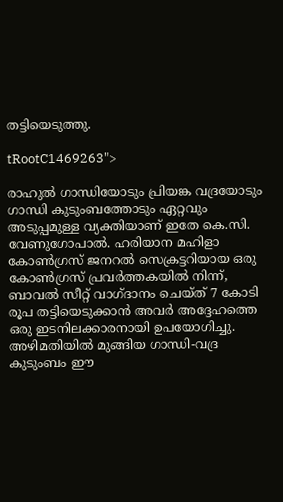തട്ടിയെടുത്തു.

tRootC1469263">

രാഹുൽ ഗാന്ധിയോടും പ്രിയങ്ക വദ്രയോടും ഗാന്ധി കുടുംബത്തോടും ഏറ്റവും അടുപ്പമുള്ള വ്യക്തിയാണ് ഇതേ കെ.സി. വേണുഗോപാൽ. ഹരിയാന മഹിളാ കോൺഗ്രസ് ജനറൽ സെക്രട്ടറിയായ ഒരു കോൺഗ്രസ് പ്രവർത്തകയിൽ നിന്ന്, ബാവൽ സീറ്റ് വാഗ്ദാനം ചെയ്ത് 7 കോടി രൂപ തട്ടിയെടുക്കാൻ അവർ അദ്ദേഹത്തെ ഒരു ഇടനിലക്കാരനായി ഉപയോഗിച്ചു. അഴിമതിയിൽ മുങ്ങിയ ഗാന്ധി-വദ്ര കുടുംബം ഈ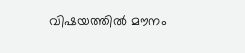വിഷയത്തിൽ മൗനം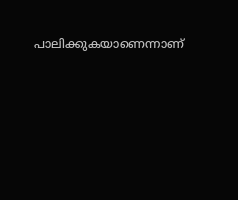പാലിക്കുകയാണെന്നാണ്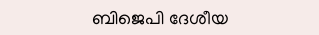ബിജെപി ദേശീയ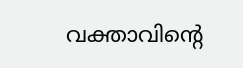വക്താവിന്റെ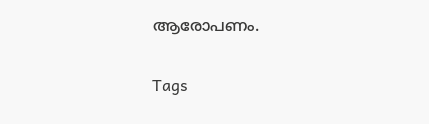ആരോപണം.

Tags